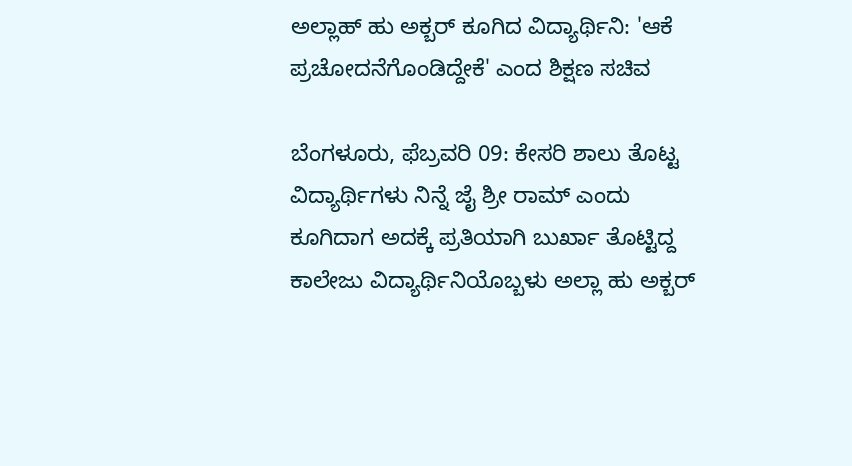ಅಲ್ಲಾಹ್ ಹು ಅಕ್ಬರ್‌ ಕೂಗಿದ ವಿದ್ಯಾರ್ಥಿನಿ: 'ಆಕೆ ಪ್ರಚೋದನೆಗೊಂಡಿದ್ದೇಕೆ' ಎಂದ ಶಿಕ್ಷಣ ಸಚಿವ

ಬೆಂಗಳೂರು, ಫೆಬ್ರವರಿ 09: ಕೇಸರಿ ಶಾಲು ತೊಟ್ಟ ವಿದ್ಯಾರ್ಥಿಗಳು ನಿನ್ನೆ ಜೈ ಶ್ರೀ ರಾಮ್‌ ಎಂದು ಕೂಗಿದಾಗ ಅದಕ್ಕೆ ಪ್ರತಿಯಾಗಿ ಬುರ್ಖಾ ತೊಟ್ಟಿದ್ದ ಕಾಲೇಜು ವಿದ್ಯಾರ್ಥಿನಿಯೊಬ್ಬಳು ಅಲ್ಲಾ ಹು ಅಕ್ಬರ್‌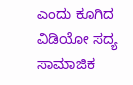ಎಂದು ಕೂಗಿದ ವಿಡಿಯೋ ಸದ್ಯ ಸಾಮಾಜಿಕ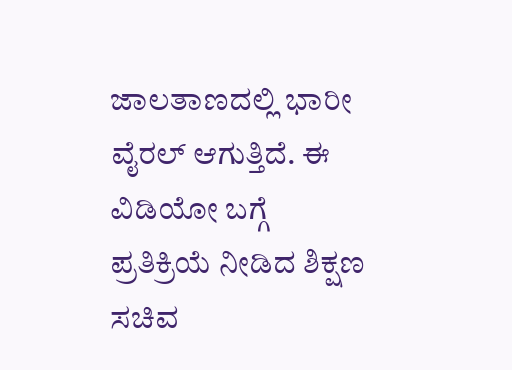ಜಾಲತಾಣದಲ್ಲಿ ಭಾರೀ ವೈರಲ್‌ ಆಗುತ್ತಿದೆ. ಈ ವಿಡಿಯೋ ಬಗ್ಗೆ ಪ್ರತಿಕ್ರಿಯೆ ನೀಡಿದ ಶಿಕ್ಷಣ ಸಚಿವ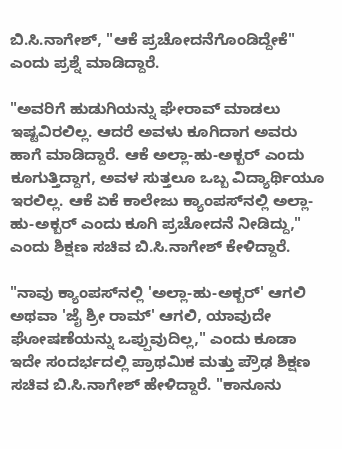ಬಿ.ಸಿ.ನಾಗೇಶ್, "ಆಕೆ ಪ್ರಚೋದನೆಗೊಂಡಿದ್ದೇಕೆ" ಎಂದು ಪ್ರಶ್ನೆ ಮಾಡಿದ್ದಾರೆ.

"ಅವರಿಗೆ ಹುಡುಗಿಯನ್ನು ಘೇರಾವ್ ಮಾಡಲು ಇಷ್ಟವಿರಲಿಲ್ಲ. ಆದರೆ ಅವಳು ಕೂಗಿದಾಗ ಅವರು ಹಾಗೆ ಮಾಡಿದ್ದಾರೆ. ಆಕೆ ಅಲ್ಲಾ-ಹು-ಅಕ್ಬರ್ ಎಂದು ಕೂಗುತ್ತಿದ್ದಾಗ, ಅವಳ ಸುತ್ತಲೂ ಒಬ್ಬ ವಿದ್ಯಾರ್ಥಿಯೂ ಇರಲಿಲ್ಲ. ಆಕೆ ಏಕೆ ಕಾಲೇಜು ಕ್ಯಾಂಪಸ್‌ನಲ್ಲಿ ಅಲ್ಲಾ-ಹು-ಅಕ್ಬರ್ ಎಂದು ಕೂಗಿ ಪ್ರಚೋದನೆ ನೀಡಿದ್ದು," ಎಂದು ಶಿಕ್ಷಣ ಸಚಿವ ಬಿ.ಸಿ.ನಾಗೇಶ್ ಕೇಳಿದ್ದಾರೆ.

"ನಾವು ಕ್ಯಾಂಪಸ್‌ನಲ್ಲಿ 'ಅಲ್ಲಾ-ಹು-ಅಕ್ಬರ್' ಆಗಲಿ ಅಥವಾ 'ಜೈ ಶ್ರೀ ರಾಮ್' ಆಗಲಿ, ಯಾವುದೇ ಘೋಷಣೆಯನ್ನು ಒಪ್ಪುವುದಿಲ್ಲ," ಎಂದು ಕೂಡಾ ಇದೇ ಸಂದರ್ಭದಲ್ಲಿ ಪ್ರಾಥಮಿಕ ಮತ್ತು ಪ್ರೌಢ ಶಿಕ್ಷಣ ಸಚಿವ ಬಿ.ಸಿ.ನಾಗೇಶ್ ಹೇಳಿದ್ದಾರೆ. "ಕಾನೂನು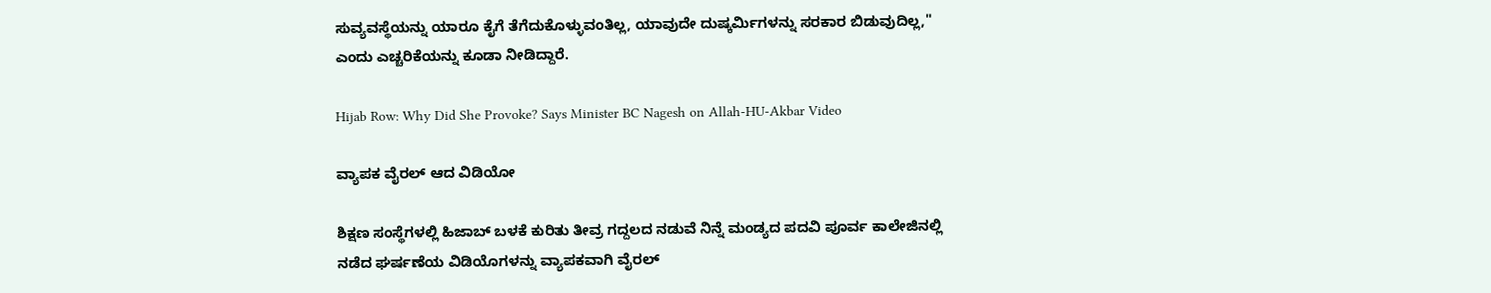ಸುವ್ಯವಸ್ಥೆಯನ್ನು ಯಾರೂ ಕೈಗೆ ತೆಗೆದುಕೊಳ್ಳುವಂತಿಲ್ಲ, ಯಾವುದೇ ದುಷ್ಕರ್ಮಿಗಳನ್ನು ಸರಕಾರ ಬಿಡುವುದಿಲ್ಲ," ಎಂದು ಎಚ್ಚರಿಕೆಯನ್ನು ಕೂಡಾ ನೀಡಿದ್ದಾರೆ.

Hijab Row: Why Did She Provoke? Says Minister BC Nagesh on Allah-HU-Akbar Video

ವ್ಯಾಪಕ ವೈರಲ್‌ ಆದ ವಿಡಿಯೋ

ಶಿಕ್ಷಣ ಸಂಸ್ಥೆಗಳಲ್ಲಿ ಹಿಜಾಬ್ ಬಳಕೆ ಕುರಿತು ತೀವ್ರ ಗದ್ದಲದ ನಡುವೆ ನಿನ್ನೆ ಮಂಡ್ಯದ ಪದವಿ ಪೂರ್ವ ಕಾಲೇಜಿನಲ್ಲಿ ನಡೆದ ಘರ್ಷಣೆಯ ವಿಡಿಯೊಗಳನ್ನು ವ್ಯಾಪಕವಾಗಿ ವೈರಲ್‌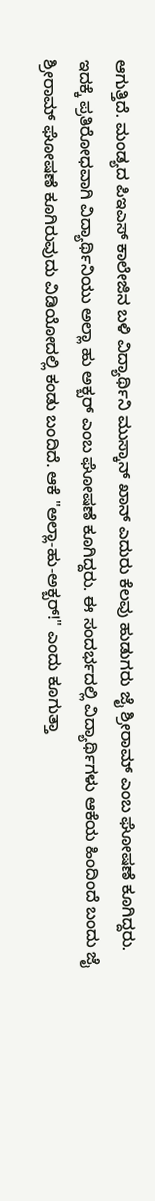ಆಗುತ್ತಿದೆ. ಮಂಡ್ಯದ ಪಿಇಎಸ್ ಕಾಲೇಜಿನ ಬಳಿ ವಿದ್ಯಾರ್ಥಿನಿ ಮುಸ್ಕಾನ್ ಖಾನ್ ಎದುರು ಕೆಲವು ಹುಡುಗರು ಜೈ ಶ್ರೀರಾಮ್ ಎಂಬ ಘೋಷಣೆ ಕೂಗಿದ್ದರು. ಇದಕ್ಕೆ ಪ್ರತಿರೋಧವಾಗಿ ವಿದ್ಯಾರ್ಥಿನಿಯು ಅಲ್ಲಾ ಹು ಅಕ್ಬರ್ ಎಂಬ ಘೋಷಣೆ ಕೂಗಿದ್ದರು. ಈ ಸಂದರ್ಭದಲ್ಲಿ ವಿದ್ಯಾರ್ಥಿಗಳು ಆಕೆಯ ಹಿಂದಿಂದೆ ಬಂದು ಜೈ ಶ್ರೀರಾಮ್‌ ಘೋಷಣೆ ಕೂಗಿರುವುದು ವಿಡಿಯೋದಲ್ಲಿ ಕಂಡು ಬಂದಿದೆ. ಆಕೆ "ಅಲ್ಲಾ-ಹು-ಅಕ್ಬರ್!" ಎಂದು ಕೂಗುತ್ತಾ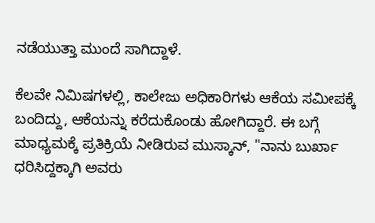ನಡೆಯುತ್ತಾ ಮುಂದೆ ಸಾಗಿದ್ದಾಳೆ.

ಕೆಲವೇ ನಿಮಿಷಗಳಲ್ಲಿ, ಕಾಲೇಜು ಅಧಿಕಾರಿಗಳು ಆಕೆಯ ಸಮೀಪಕ್ಕೆ ಬಂದಿದ್ದು, ಆಕೆಯನ್ನು ಕರೆದುಕೊಂಡು ಹೋಗಿದ್ದಾರೆ. ಈ ಬಗ್ಗೆ ಮಾಧ್ಯಮಕ್ಕೆ ಪ್ರತಿಕ್ರಿಯೆ ನೀಡಿರುವ ಮುಸ್ಕಾನ್‌, "ನಾನು ಬುರ್ಖಾ ಧರಿಸಿದ್ದಕ್ಕಾಗಿ ಅವರು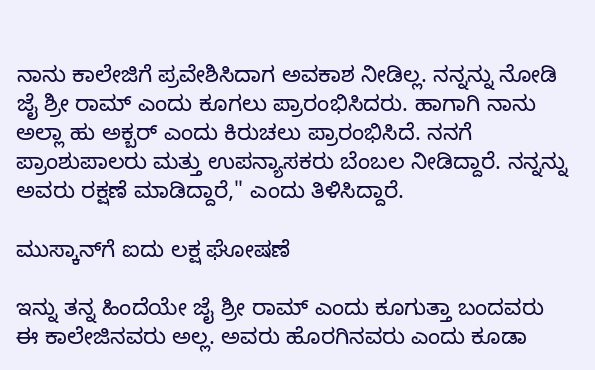ನಾನು ಕಾಲೇಜಿಗೆ ಪ್ರವೇಶಿಸಿದಾಗ ಅವಕಾಶ ನೀಡಿಲ್ಲ. ನನ್ನನ್ನು ನೋಡಿ ಜೈ ಶ್ರೀ ರಾಮ್ ಎಂದು ಕೂಗಲು ಪ್ರಾರಂಭಿಸಿದರು. ಹಾಗಾಗಿ ನಾನು ಅಲ್ಲಾ ಹು ಅಕ್ಬರ್ ಎಂದು ಕಿರುಚಲು ಪ್ರಾರಂಭಿಸಿದೆ. ನನಗೆ ಪ್ರಾಂಶುಪಾಲರು ಮತ್ತು ಉಪನ್ಯಾಸಕರು ಬೆಂಬಲ ನೀಡಿದ್ದಾರೆ. ನನ್ನನ್ನು ಅವರು ರಕ್ಷಣೆ ಮಾಡಿದ್ದಾರೆ," ಎಂದು ತಿಳಿಸಿದ್ದಾರೆ.

ಮುಸ್ಕಾನ್‌ಗೆ ಐದು ಲಕ್ಷ ಘೋಷಣೆ

ಇನ್ನು ತನ್ನ ಹಿಂದೆಯೇ ಜೈ ಶ್ರೀ ರಾಮ್ ಎಂದು ಕೂಗುತ್ತಾ ಬಂದವರು ಈ ಕಾಲೇಜಿನವರು ಅಲ್ಲ. ಅವರು ಹೊರಗಿನವರು ಎಂದು ಕೂಡಾ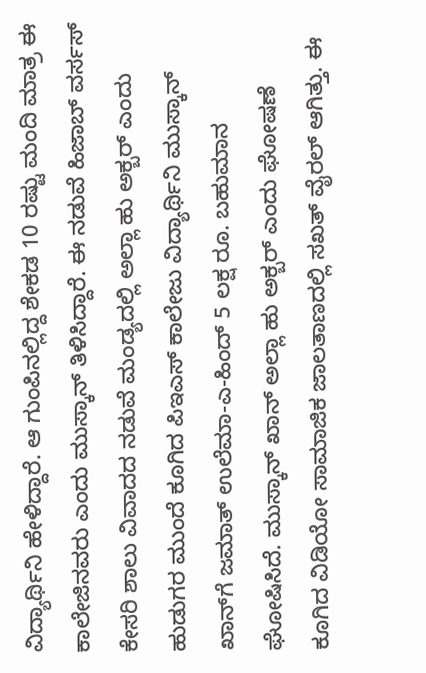ವಿದ್ಯಾರ್ಥಿನಿ ಹೇಳಿದ್ದಾರೆ. ಆ ಗುಂಪಿನಲ್ಲಿದ್ದ ಶೇಕಡ 10 ರಷ್ಟು ಮಂದಿ ಮಾತ್ರ ಈ ಕಾಲೇಜಿನವರು ಎಂದು ಮುಸ್ಕಾನ್‌ ತಿಳಿಸಿದ್ದಾರೆ. ಈ ನಡುವೆ ಹಿಜಾಬ್ ವರ್ಸಸ್ ಕೇಸರಿ ಶಾಲು ವಿವಾದದ ನಡುವೆ ಮಂಡ್ಯದಲ್ಲಿ ಅಲ್ಲಾ ಹು ಅಕ್ಬರ್ ಎಂದು ಹುಡುಗರ ಮುಂದೆ ಕೂಗಿದ ಪಿಇಎಸ್ ಕಾಲೇಜು ವಿದ್ಯಾರ್ಥಿನಿ ಮುಸ್ಕಾನ್ ಖಾನ್‌ಗೆ ಜಮಾತ್ ಉಲೆಮಾ-ಎ-ಹಿಂದ್‌ 5 ಲಕ್ಷ ರೂ. ಬಹುಮಾನ ಘೋಷಿಸಿದೆ. ಮುಸ್ಕಾನ್ ಖಾನ್ ಅಲ್ಲಾ ಹು ಅಕ್ಬರ್ ಎಂದು ಘೋಷಣೆ ಕೂಗಿದ ವಿಡಿಯೋ ಸಾಮಾಜಿಕ ಜಾಲತಾಣದಲ್ಲಿ ಸಖತ್ ವೈರಲ್ ಆಗಿತ್ತು. ಈ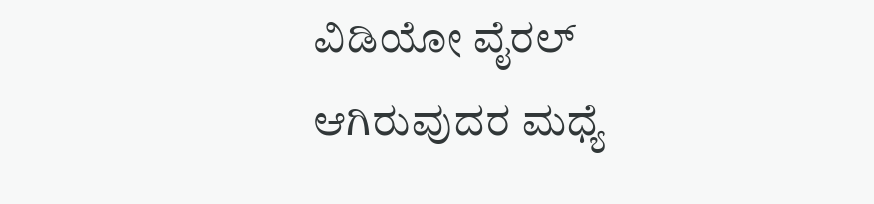ವಿಡಿಯೋ ವೈರಲ್ ಆಗಿರುವುದರ ಮಧ್ಯೆ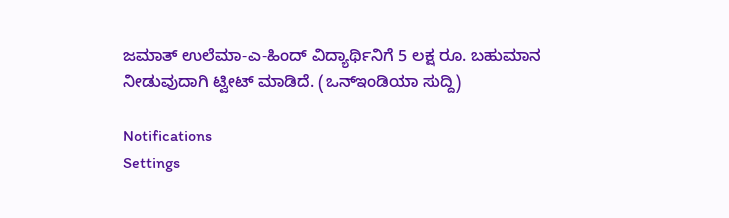ಜಮಾತ್ ಉಲೆಮಾ-ಎ-ಹಿಂದ್‌ ವಿದ್ಯಾರ್ಥಿನಿಗೆ 5 ಲಕ್ಷ ರೂ. ಬಹುಮಾನ ನೀಡುವುದಾಗಿ ಟ್ವೀಟ್ ಮಾಡಿದೆ. (ಒನ್‌ಇಂಡಿಯಾ ಸುದ್ದಿ)

Notifications
Settings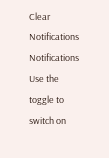Clear Notifications
Notifications
Use the toggle to switch on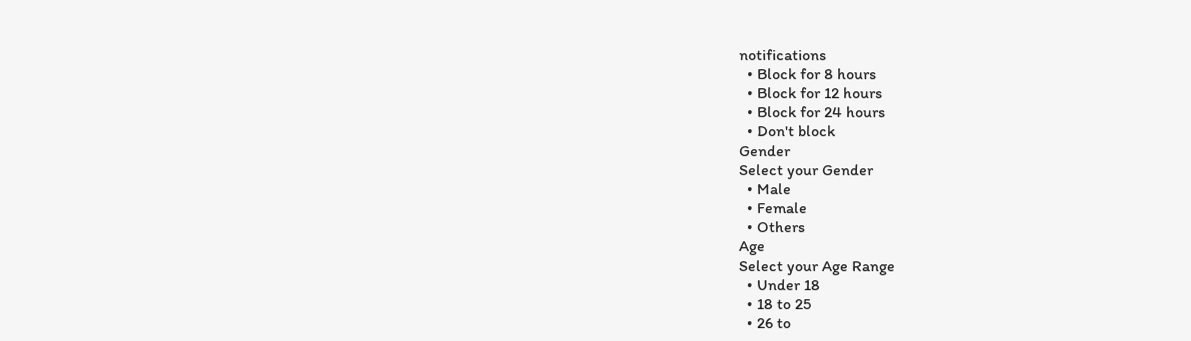notifications
  • Block for 8 hours
  • Block for 12 hours
  • Block for 24 hours
  • Don't block
Gender
Select your Gender
  • Male
  • Female
  • Others
Age
Select your Age Range
  • Under 18
  • 18 to 25
  • 26 to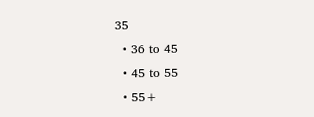35
  • 36 to 45
  • 45 to 55
  • 55+